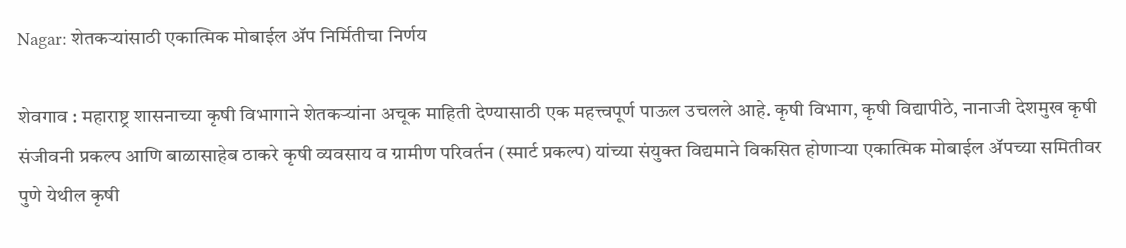Nagar: शेतकऱ्यांसाठी एकात्मिक मोबाईल ॲप निर्मितीचा निर्णय

शेवगाव : महाराष्ट्र शासनाच्या कृषी विभागाने शेतकऱ्यांना अचूक माहिती देण्यासाठी एक महत्त्वपूर्ण पाऊल उचलले आहे. कृषी विभाग, कृषी विद्यापीठे, नानाजी देशमुख कृषी संजीवनी प्रकल्प आणि बाळासाहेब ठाकरे कृषी व्यवसाय व ग्रामीण परिवर्तन (स्मार्ट प्रकल्प) यांच्या संयुक्त विद्यमाने विकसित होणाऱ्या एकात्मिक मोबाईल ॲपच्या समितीवर पुणे येथील कृषी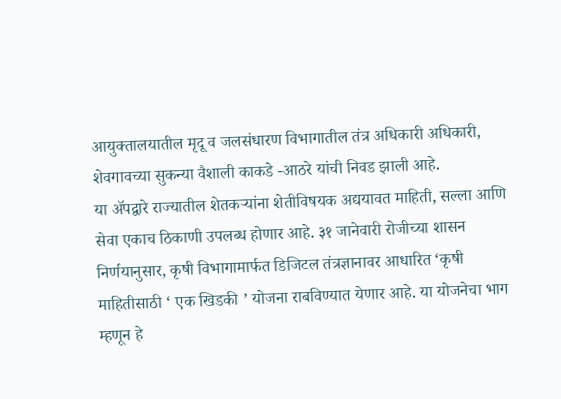आयुक्तालयातील मृदू व जलसंधारण विभागातील तंत्र अधिकारी अधिकारी, शेवगावच्या सुकन्या वैशाली काकडे -आठरे यांची निवड झाली आहे.
या ॲपद्वारे राज्यातील शेतकऱ्यांना शेतीविषयक अद्ययावत माहिती, सल्ला आणि सेवा एकाच ठिकाणी उपलब्ध होणार आहे. ३१ जानेवारी रोजीच्या शासन निर्णयानुसार, कृषी विभागामार्फत डिजिटल तंत्रज्ञानावर आधारित ‘कृषी माहितीसाठी ‘ एक खिडकी ’ योजना राबविण्यात येणार आहे. या योजनेचा भाग म्हणून हे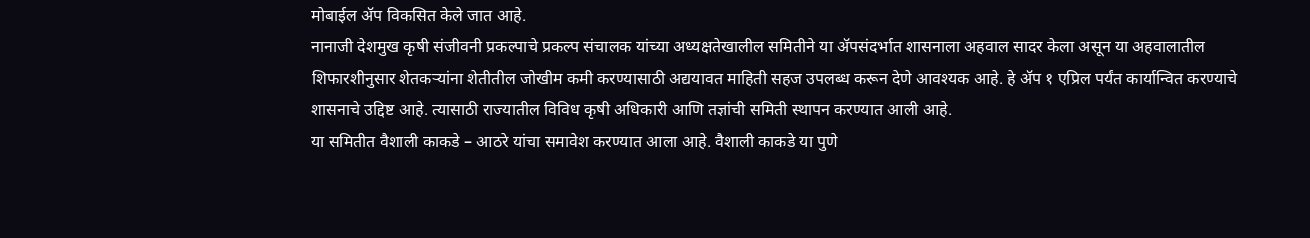मोबाईल ॲप विकसित केले जात आहे.
नानाजी देशमुख कृषी संजीवनी प्रकल्पाचे प्रकल्प संचालक यांच्या अध्यक्षतेखालील समितीने या ॲपसंदर्भात शासनाला अहवाल सादर केला असून या अहवालातील शिफारशीनुसार शेतकऱ्यांना शेतीतील जोखीम कमी करण्यासाठी अद्ययावत माहिती सहज उपलब्ध करून देणे आवश्यक आहे. हे ॲप १ एप्रिल पर्यंत कार्यान्वित करण्याचे शासनाचे उद्दिष्ट आहे. त्यासाठी राज्यातील विविध कृषी अधिकारी आणि तज्ञांची समिती स्थापन करण्यात आली आहे.
या समितीत वैशाली काकडे – आठरे यांचा समावेश करण्यात आला आहे. वैशाली काकडे या पुणे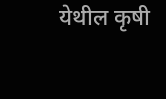येथील कृषी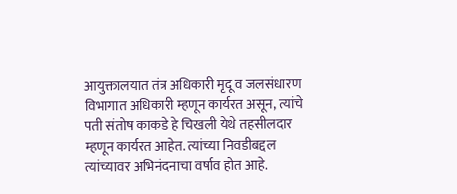आयुक्तालयात तंत्र अधिकारी मृदू व जलसंधारण विभागात अधिकारी म्हणून कार्यरत असून, त्यांचे पती संतोष काकडे हे चिखली येथे तहसीलदार म्हणून कार्यरत आहेत. त्यांच्या निवडीबद्दल त्यांच्यावर अभिनंदनाचा वर्षाव होत आहे.